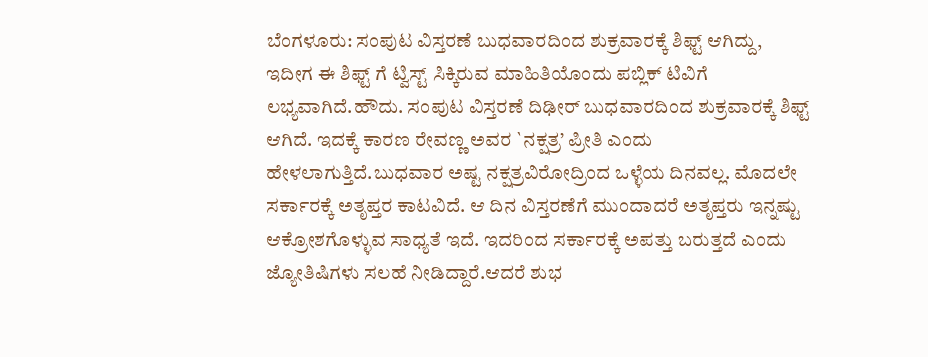ಬೆಂಗಳೂರು: ಸಂಪುಟ ವಿಸ್ತರಣೆ ಬುಧವಾರದಿಂದ ಶುಕ್ರವಾರಕ್ಕೆ ಶಿಫ್ಟ್ ಆಗಿದ್ದು, ಇದೀಗ ಈ ಶಿಫ್ಟ್ ಗೆ ಟ್ವಿಸ್ಟ್ ಸಿಕ್ಕಿರುವ ಮಾಹಿತಿಯೊಂದು ಪಬ್ಲಿಕ್ ಟಿವಿಗೆ ಲಭ್ಯವಾಗಿದೆ.ಹೌದು. ಸಂಪುಟ ವಿಸ್ತರಣೆ ದಿಢೀರ್ ಬುಧವಾರದಿಂದ ಶುಕ್ರವಾರಕ್ಕೆ ಶಿಫ್ಟ್ ಆಗಿದೆ. ಇದಕ್ಕೆ ಕಾರಣ ರೇವಣ್ಣ ಅವರ `ನಕ್ಷತ್ರ’ ಪ್ರೀತಿ ಎಂದು ಹೇಳಲಾಗುತ್ತಿದೆ.ಬುಧವಾರ ಅಷ್ಟ ನಕ್ಷತ್ರವಿರೋದ್ರಿಂದ ಒಳ್ಳೆಯ ದಿನವಲ್ಲ. ಮೊದಲೇ ಸರ್ಕಾರಕ್ಕೆ ಅತೃಪ್ತರ ಕಾಟವಿದೆ. ಆ ದಿನ ವಿಸ್ತರಣೆಗೆ ಮುಂದಾದರೆ ಅತೃಪ್ತರು ಇನ್ನಷ್ಟು ಆಕ್ರೋಶಗೊಳ್ಳುವ ಸಾಧ್ಯತೆ ಇದೆ. ಇದರಿಂದ ಸರ್ಕಾರಕ್ಕೆ ಅಪತ್ತು ಬರುತ್ತದೆ ಎಂದು ಜ್ಯೋತಿಷಿಗಳು ಸಲಹೆ ನೀಡಿದ್ದಾರೆ.ಆದರೆ ಶುಭ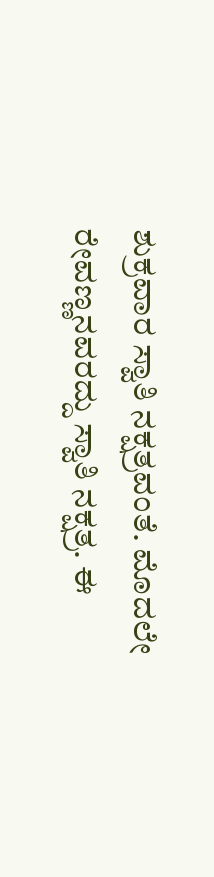ಶುಕ್ರವಾರ ಸ್ವಾತಿ ನಕ್ಷತ್ರವಂತೆ. ಮೊದಲೇ ರೇವಣ್ಣನವರದ್ದು ಸ್ವಾತಿ ನಕ್ಷತ್ರ. ಈ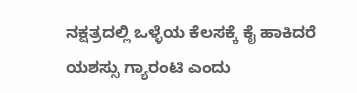ನಕ್ಷತ್ರದಲ್ಲಿ ಒಳ್ಳೆಯ ಕೆಲಸಕ್ಕೆ ಕೈ ಹಾಕಿದರೆ ಯಶಸ್ಸು ಗ್ಯಾರಂಟಿ ಎಂದು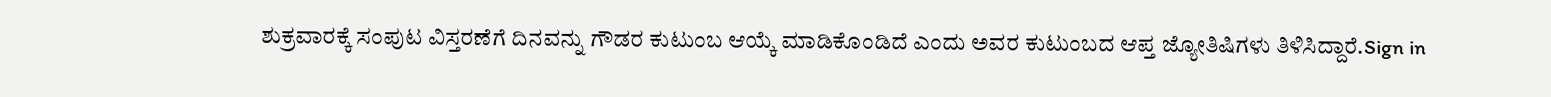ಶುಕ್ರವಾರಕ್ಕೆ ಸಂಪುಟ ವಿಸ್ತರಣೆಗೆ ದಿನವನ್ನು ಗೌಡರ ಕುಟುಂಬ ಆಯ್ಕೆ ಮಾಡಿಕೊಂಡಿದೆ ಎಂದು ಅವರ ಕುಟುಂಬದ ಆಪ್ತ ಜ್ಯೋತಿಷಿಗಳು ತಿಳಿಸಿದ್ದಾರೆ.Sign in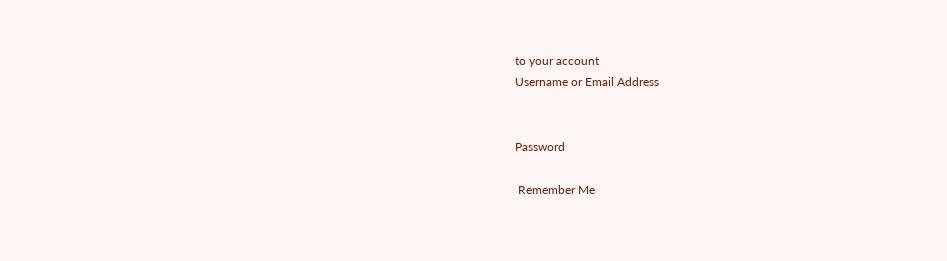to your account
Username or Email Address


Password

 Remember Me